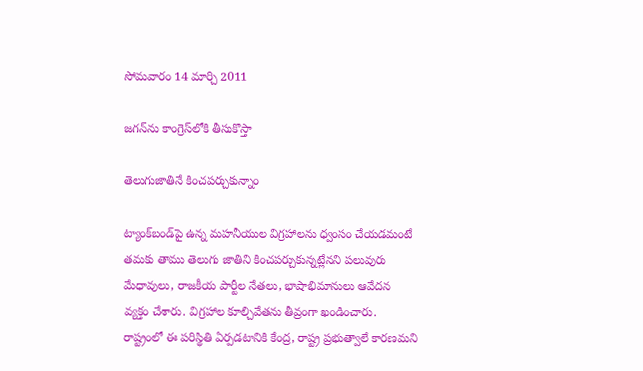సోమవారం 14 మార్చి 2011

జగన్‌ను కాంగ్రెస్‌లోకి తీసుకొస్తా

తెలుగుజాతినే కించపర్చుకున్నాం

ట్యాంక్‌బండ్‌పై ఉన్న మహనీయుల విగ్రహాలను ధ్వంసం చేయడమంటే తమకు తాము తెలుగు జాతిని కించపర్చుకున్నట్లేనని పలువురు మేధావులు, రాజకీయ పార్టీల నేతలు, భాషాభిమానులు ఆవేదన వ్యక్తం చేశారు. విగ్రహాల కూల్చివేతను తీవ్రంగా ఖండించారు. రాష్ట్రంలో ఈ పరిస్థితి ఏర్పడటానికి కేంద్ర, రాష్ట్ర ప్రభుత్వాలే కారణమని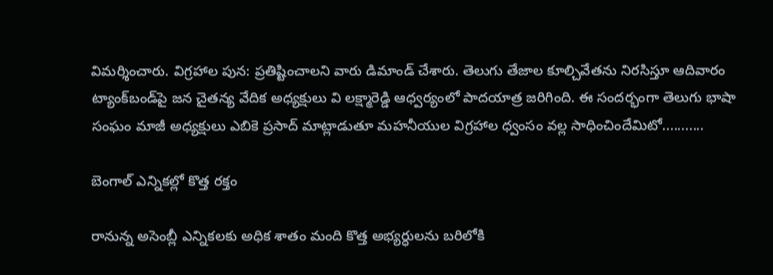విమర్శించారు. విగ్రహాల పున: ప్రతిష్టించాలని వారు డిమాండ్‌ చేశారు. తెలుగు తేజాల కూల్చివేతను నిరసిస్తూ ఆదివారం ట్యాంక్‌బండ్‌పై జన చైతన్య వేదిక అధ్యక్షులు వి లక్ష్మారెడ్డి ఆధ్వర్యంలో పాదయాత్ర జరిగింది. ఈ సందర్భంగా తెలుగు భాషా సంఘం మాజీ అధ్యక్షులు ఎబికె ప్రసాద్‌ మాట్లాడుతూ మహనీయుల విగ్రహాల ధ్వంసం వల్ల సాధించిందేమిటో...........

బెంగాల్‌ ఎన్నికల్లో కొత్త రక్తం

రానున్న అసెంబ్లీ ఎన్నికలకు అధిక శాతం మంది కొత్త అభ్యర్ధులను బరిలోకి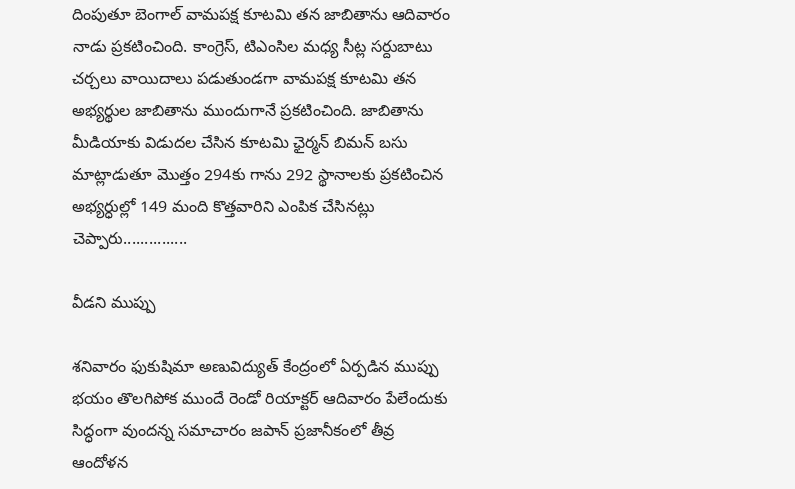దింపుతూ బెంగాల్‌ వామపక్ష కూటమి తన జాబితాను ఆదివారం నాడు ప్రకటించింది. కాంగ్రెస్‌, టిఎంసిల మధ్య సీట్ల సర్దుబాటు చర్చలు వాయిదాలు పడుతుండగా వామపక్ష కూటమి తన అభ్యర్థుల జాబితాను ముందుగానే ప్రకటించింది. జాబితాను మీడియాకు విడుదల చేసిన కూటమి ఛైర్మన్‌ బిమన్‌ బసు మాట్లాడుతూ మొత్తం 294కు గాను 292 స్థానాలకు ప్రకటించిన అభ్యర్ధుల్లో 149 మంది కొత్తవారిని ఎంపిక చేసినట్లు చెప్పారు...............

వీడని ముప్పు

శనివారం ఫుకుషిమా అణువిద్యుత్‌ కేంద్రంలో ఏర్పడిన ముప్పు భయం తొలగిపోక ముందే రెండో రియాక్టర్‌ ఆదివారం పేలేందుకు సిద్ధంగా వుందన్న సమాచారం జపాన్‌ ప్రజానీకంలో తీవ్ర ఆందోళన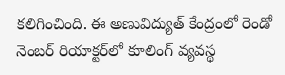కలిగించింది. ఈ అణువిద్యుత్‌ కేంద్రంలో రెండో నెంబర్‌ రియాక్టర్‌లో కూలింగ్‌ వ్యవస్థ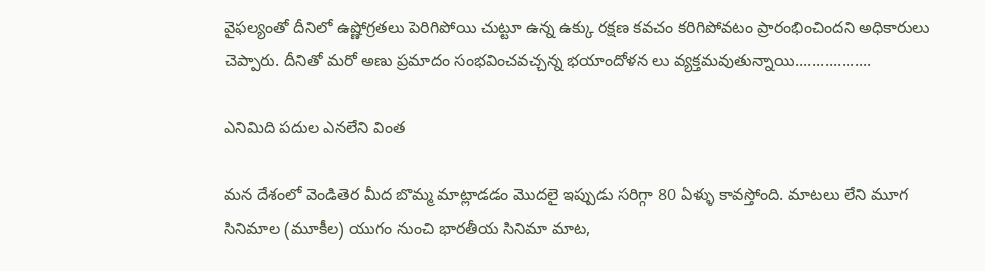వైఫల్యంతో దీనిలో ఉష్ణోగ్రతలు పెరిగిపోయి చుట్టూ ఉన్న ఉక్కు రక్షణ కవచం కరిగిపోవటం ప్రారంభించిందని అధికారులు చెప్పారు. దీనితో మరో అణు ప్రమాదం సంభవించవచ్చన్న భయాందోళన లు వ్యక్తమవుతున్నాయి..................

ఎనిమిది పదుల ఎనలేని వింత

మన దేశంలో వెండితెర మీద బొమ్మ మాట్లాడడం మొదలై ఇప్పుడు సరిగ్గా 80 ఏళ్ళు కావస్తోంది. మాటలు లేని మూగ సినిమాల (మూకీల) యుగం నుంచి భారతీయ సినిమా మాట,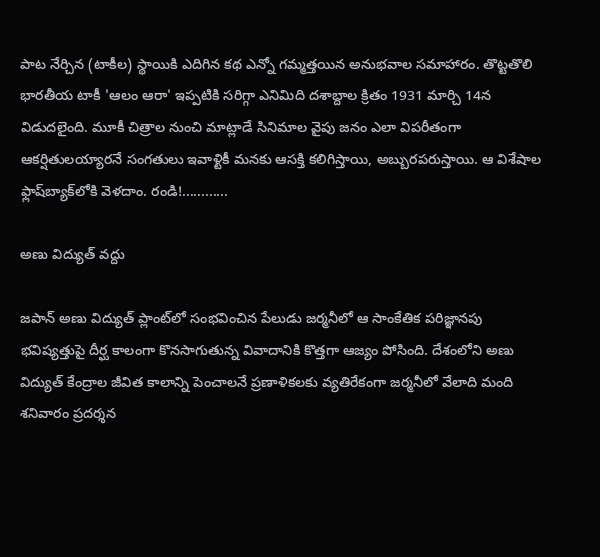పాట నేర్చిన (టాకీల) స్థాయికి ఎదిగిన కథ ఎన్నో గమ్మత్తయిన అనుభవాల సమాహారం. తొట్టతొలి భారతీయ టాకీ 'ఆలం ఆరా' ఇప్పటికి సరిగ్గా ఎనిమిది దశాబ్దాల క్రితం 1931 మార్చి 14న విడుదలైంది. మూకీ చిత్రాల నుంచి మాట్లాడే సినిమాల వైపు జనం ఎలా విపరీతంగా ఆకర్షితులయ్యారనే సంగతులు ఇవాళ్టికీ మనకు ఆసక్తి కలిగిస్తాయి, అబ్బురపరుస్తాయి. ఆ విశేషాల ఫ్లాష్‌బ్యాక్‌లోకి వెళదాం. రండి!............

అణు విద్యుత్‌ వద్దు

జపాన్‌ అణు విద్యుత్‌ ప్లాంట్‌లో సంభవించిన పేలుడు జర్మనీలో ఆ సాంకేతిక పరిజ్ఞానపు భవిష్యత్తుపై దీర్ఘ కాలంగా కొనసాగుతున్న వివాదానికి కొత్తగా ఆజ్యం పోసింది. దేశంలోని అణు విద్యుత్‌ కేంద్రాల జీవిత కాలాన్ని పెంచాలనే ప్రణాళికలకు వ్యతిరేకంగా జర్మనీలో వేలాది మంది శనివారం ప్రదర్శన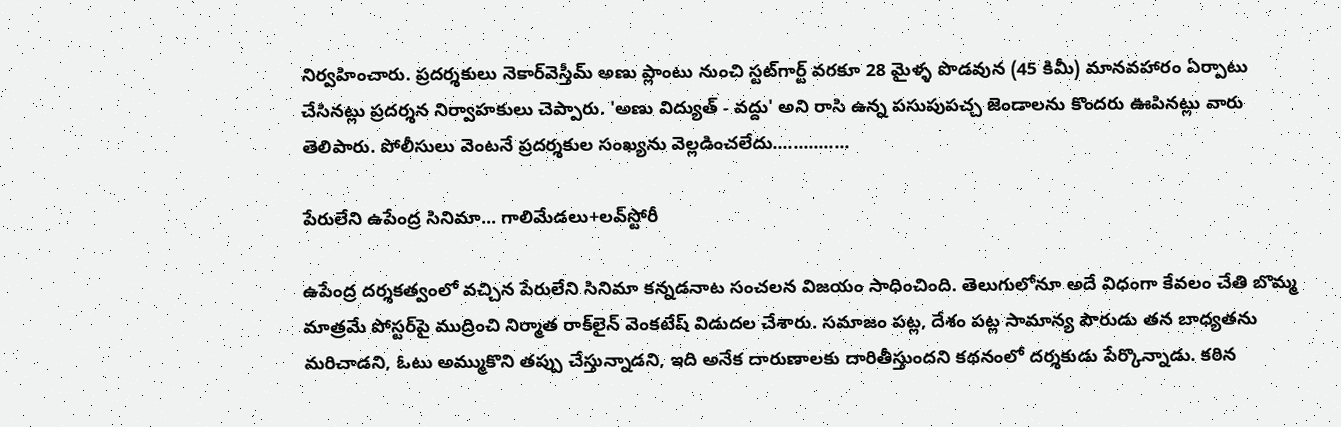నిర్వహించారు. ప్రదర్శకులు నెకార్‌వెస్తీమ్‌ అణు ప్లాంటు నుంచి స్టట్‌గార్ట్‌ వరకూ 28 మైళ్ళ పొడవున (45 కిమీ) మానవహారం ఏర్పాటు చేసినట్లు ప్రదర్శన నిర్వాహకులు చెప్పారు. 'అణు విద్యుత్‌ - వద్దు' అని రాసి ఉన్న పసుపుపచ్చ జెండాలను కొందరు ఊపినట్లు వారు తెలిపారు. పోలీసులు వెంటనే ప్రదర్శకుల సంఖ్యను వెల్లడించలేదు...............

పేరులేని ఉపేంద్ర సినిమా... గాలిమేడలు+లవ్‌స్టోరీ

ఉపేంద్ర దర్శకత్వంలో వచ్చిన పేరులేని సినిమా కన్నడనాట సంచలన విజయం సాధించింది. తెలుగులోనూ అదే విధంగా కేవలం చేతి బొమ్మ మాత్రమే పోస్టర్‌పై ముద్రించి నిర్మాత రాక్‌లైన్‌ వెంకటేష్‌ విడుదల చేశారు. సమాజం పట్ల, దేశం పట్ల సామాన్య పౌరుడు తన బాధ్యతను మరిచాడని, ఓటు అమ్ముకొని తప్పు చేస్తున్నాడని, ఇది అనేక దారుణాలకు దారితీస్తుందని కథనంలో దర్శకుడు పేర్కొన్నాడు. కఠిన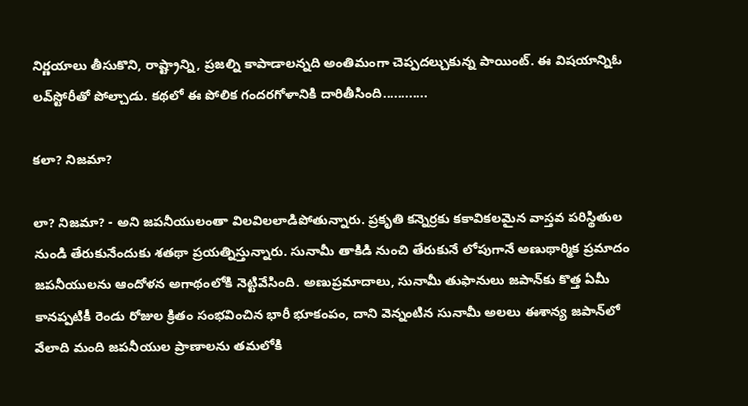నిర్ణయాలు తీసుకొని, రాష్ట్రాన్ని, ప్రజల్ని కాపాడాలన్నది అంతిమంగా చెప్పదల్చుకున్న పాయింట్‌. ఈ విషయాన్నిఓ లవ్‌స్టోరీతో పోల్చాడు. కథలో ఈ పోలిక గందరగోళానికి దారితీసింది............

కలా? నిజమా?

లా? నిజమా? - అని జపనీయులంతా విలవిలలాడిపోతున్నారు. ప్రకృతి కన్నెర్రకు కకావికలమైన వాస్తవ పరిస్థితుల నుండి తేరుకునేందుకు శతథా ప్రయత్నిస్తున్నారు. సునామీ తాకిడి నుంచి తేరుకునే లోపుగానే అణుథార్మిక ప్రమాదం జపనీయులను ఆందోళన అగాథంలోకి నెట్టివేసింది. అణుప్రమాదాలు, సునామీ తుఫానులు జపాన్‌కు కొత్త ఏమీ కానప్పటికీ రెండు రోజుల క్రితం సంభవించిన భారీ భూకంపం, దాని వెన్నంటిన సునామీ అలలు ఈశాన్య జపాన్‌లో వేలాది మంది జపనీయుల ప్రాణాలను తమలోకి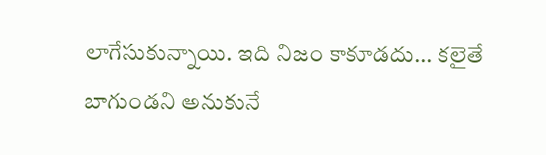లాగేసుకున్నాయి. ఇది నిజం కాకూడదు... కలైతే బాగుండని అనుకునే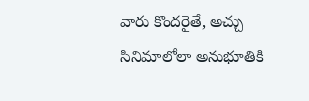వారు కొందరైతే, అచ్చు సినిమాలోలా అనుభూతికి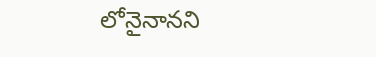లోనైనానని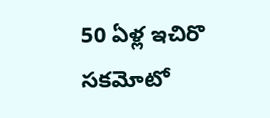50 ఏళ్ల ఇచిరొ సకమోటో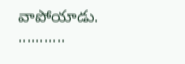వాపోయాడు. ...........